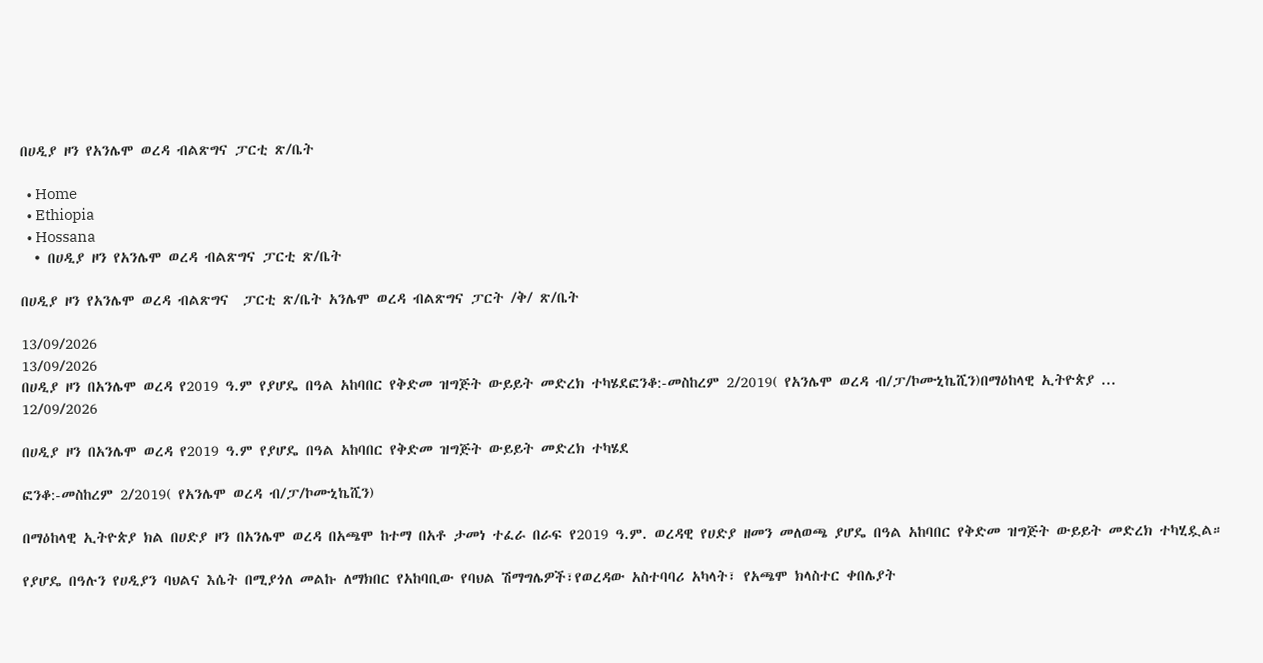በሀዲያ ዞን የአንሌሞ ወረዳ ብልጽግና ፓርቲ ጽ/ቤት

  • Home
  • Ethiopia
  • Hossana
  • በሀዲያ ዞን የአንሌሞ ወረዳ ብልጽግና ፓርቲ ጽ/ቤት

በሀዲያ ዞን የአንሌሞ ወረዳ ብልጽግና  ፓርቲ ጽ/ቤት አንሌሞ ወረዳ ብልጽግና ፓርት /ቅ/ ጽ/ቤት

13/09/2026
13/09/2026
በሀዲያ ዞን በአንሌሞ ወረዳ የ2019 ዓ.ም የያሆዴ በዓል አከባበር የቅድመ ዝግጅት ውይይት መድረክ ተካሄደፎንቆ:-መስከረም 2/2019( የአንሌሞ ወረዳ ብ/ፓ/ኮሙኒኬሺን)በማዕከላዊ ኢትዮጵያ ...
12/09/2026

በሀዲያ ዞን በአንሌሞ ወረዳ የ2019 ዓ.ም የያሆዴ በዓል አከባበር የቅድመ ዝግጅት ውይይት መድረክ ተካሄደ

ፎንቆ:-መስከረም 2/2019( የአንሌሞ ወረዳ ብ/ፓ/ኮሙኒኬሺን)

በማዕከላዊ ኢትዮጵያ ክል በሀድያ ዞን በአንሌሞ ወረዳ በአጫሞ ከተማ በአቶ ታመነ ተፈራ በራፍ የ2019 ዓ.ም. ወረዳዊ የሀድያ ዘመን መለወጫ ያሆዴ በዓል አከባበር የቅድመ ዝግጅት ውይይት መድረክ ተካሂዷል።

የያሆዴ በዓሉን የሀዲያን ባህልና እሴት በሚያጎለ መልኩ ለማክበር የአከባቢው የባህል ሽማግሌዎች፣የወረዳው አስተባባሪ አካላት፣ የአጫሞ ክላስተር ቀበሌያት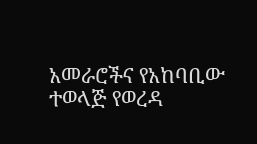አመራሮችና የአከባቢው ተወላጅ የወረዳ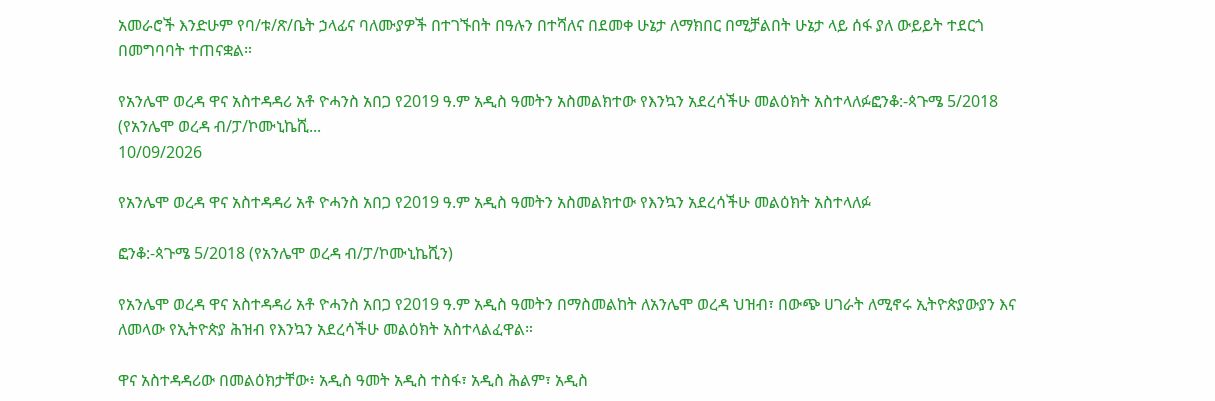አመራሮች እንድሁም የባ/ቱ/ጽ/ቤት ኃላፊና ባለሙያዎች በተገኙበት በዓሉን በተሻለና በደመቀ ሁኔታ ለማክበር በሚቻልበት ሁኔታ ላይ ሰፋ ያለ ውይይት ተደርጎ በመግባባት ተጠናቋል።

የአንሌሞ ወረዳ ዋና አስተዳዳሪ አቶ ዮሓንስ አበጋ የ2019 ዓ.ም አዲስ ዓመትን አስመልክተው የእንኳን አደረሳችሁ መልዕክት አስተላለፉፎንቆ:-ጳጉሜ 5/2018 (የአንሌሞ ወረዳ ብ/ፓ/ኮሙኒኬሺ...
10/09/2026

የአንሌሞ ወረዳ ዋና አስተዳዳሪ አቶ ዮሓንስ አበጋ የ2019 ዓ.ም አዲስ ዓመትን አስመልክተው የእንኳን አደረሳችሁ መልዕክት አስተላለፉ

ፎንቆ:-ጳጉሜ 5/2018 (የአንሌሞ ወረዳ ብ/ፓ/ኮሙኒኬሺን)

የአንሌሞ ወረዳ ዋና አስተዳዳሪ አቶ ዮሓንስ አበጋ የ2019 ዓ.ም አዲስ ዓመትን በማስመልከት ለአንሌሞ ወረዳ ህዝብ፣ በውጭ ሀገራት ለሚኖሩ ኢትዮጵያውያን እና ለመላው የኢትዮጵያ ሕዝብ የእንኳን አደረሳችሁ መልዕክት አስተላልፈዋል።

ዋና አስተዳዳሪው በመልዕክታቸው፥ አዲስ ዓመት አዲስ ተስፋ፣ አዲስ ሕልም፣ አዲስ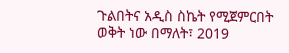ጉልበትና አዲስ ስኬት የሚጀምርበት ወቅት ነው በማለት፣ 2019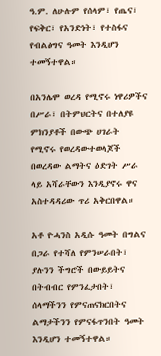ዓ.ም. ለሁሉም የሰላም፣ የጤና፣ የፍቅር፣ የአንድነት፣ የተስፋና የብልፅግና ዓመት እንዲሆን ተመኝተዋል።

በአንሌሞ ወረዳ የሚኖሩ ነዋሪዎችና በሥራ፣ በትምህርትና በተለያዩ ምክንያቶች በውጭ ሀገራት የሚኖሩ የወረዳውተወላጆች በወረዳው ልማትና ዕድገት ሥራ ላይ አሻራቸውን እንዲያኖሩ ዋና አስተዳዳሪው ጥሪ አቅርበዋል።

አቶ ዮሓንስ አዲሱ ዓመት በግልና በጋራ የተሻለ የምንሠራበት፣ ያሉንን ችግሮች በውይይትና በትብብር የምንፈታበት፣ ሰላማችንን የምናጠናክርበትና ልማታችንን የምናፋጥንበት ዓመት እንዲሆን ተመኝተዋል።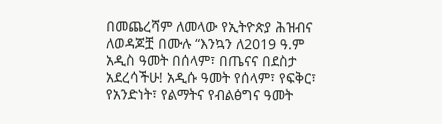በመጨረሻም ለመላው የኢትዮጵያ ሕዝብና ለወዳጆቿ በሙሉ “እንኳን ለ2019 ዓ.ም አዲስ ዓመት በሰላም፣ በጤናና በደስታ አደረሳችሁ! አዲሱ ዓመት የሰላም፣ የፍቅር፣ የአንድነት፣ የልማትና የብልፅግና ዓመት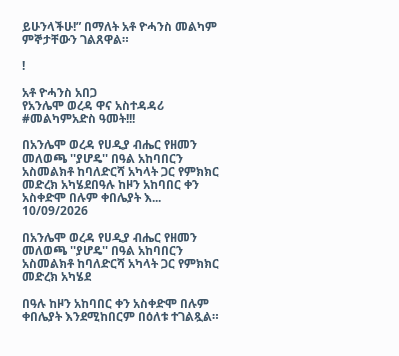ይሁንላችሁ!” በማለት አቶ ዮሓንስ መልካም ምኞታቸውን ገልጸዋል።

!

አቶ ዮሓንስ አበጋ
የአንሌሞ ወረዳ ዋና አስተዳዳሪ
#መልካምአድስ ዓመት!!!

በአንሌሞ ወረዳ የሀዲያ ብሔር የዘመን መለወጫ ''ያሆዴ'' በዓል አከባበርን አስመልክቶ ከባለድርሻ አካላት ጋር የምክክር  መድረክ አካሄደበዓሉ ከዞን አከባበር ቀን አስቀድሞ በሉም ቀበሌያት እ...
10/09/2026

በአንሌሞ ወረዳ የሀዲያ ብሔር የዘመን መለወጫ ''ያሆዴ'' በዓል አከባበርን አስመልክቶ ከባለድርሻ አካላት ጋር የምክክር መድረክ አካሄደ

በዓሉ ከዞን አከባበር ቀን አስቀድሞ በሉም ቀበሌያት እንደሚከበርም በዕለቱ ተገልጿል።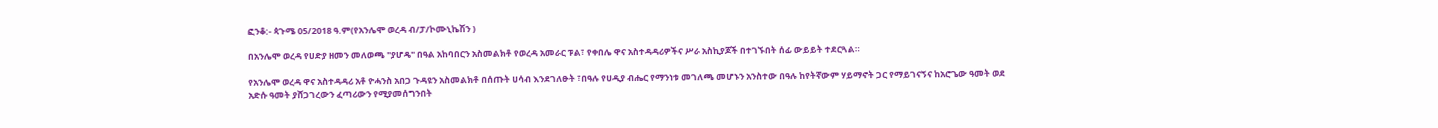ፎንቆ:- ጳጉሜ 05/2018 ዓ.ም(የአንሌሞ ወረዳ ብ/ፓ/ኮሙኒኬሽን )

በአንሌሞ ወረዳ የሀድያ ዘመን መለወጫ "ያሆዴ" በዓል አከባበርን አስመልክቶ የወረዳ አመራር ፑል፣ የቀበሌ ዋና አስተዳዳሪዎችና ሥራ አስኪያጆች በተገኙበት ሰፊ ውይይት ተደርጓል።

የአንሌሞ ወረዳ ዋና አስተዳዳሪ አቶ ዮሓንስ አበጋ ጉዳዩን አስመልክቶ በሰጡት ሀሳብ እንደገለፁት ፣በዓሉ የሀዲያ ብሔር የማንነቱ መገለጫ መሆኑን አንስተው በዓሉ ከየትኛውም ሃይማኖት ጋር የማይገናኝና ከአሮጌው ዓመት ወደ አድሱ ዓመት ያሸጋገረውን ፈጣሪውን የሚያመሰግንበት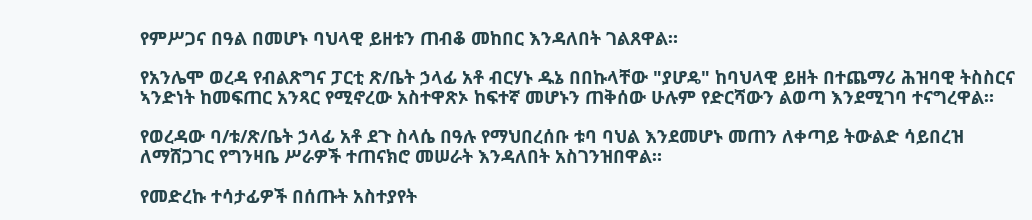የምሥጋና በዓል በመሆኑ ባህላዊ ይዘቱን ጠብቆ መከበር እንዳለበት ገልጸዋል።

የአንሌሞ ወረዳ የብልጽግና ፓርቲ ጽ/ቤት ኃላፊ አቶ ብርሃኑ ዱኔ በበኩላቸው "ያሆዴ" ከባህላዊ ይዘት በተጨማሪ ሕዝባዊ ትስስርና ኣንድነት ከመፍጠር አንጻር የሚኖረው አስተዋጽኦ ከፍተኛ መሆኑን ጠቅሰው ሁሉም የድርሻውን ልወጣ እንደሚገባ ተናግረዋል።

የወረዳው ባ/ቱ/ጽ/ቤት ኃላፊ አቶ ደጉ ስላሴ በዓሉ የማህበረሰቡ ቱባ ባህል እንደመሆኑ መጠን ለቀጣይ ትውልድ ሳይበረዝ ለማሸጋገር የግንዛቤ ሥራዎች ተጠናክሮ መሠራት እንዳለበት አስገንዝበዋል።

የመድረኩ ተሳታፊዎች በሰጡት አስተያየት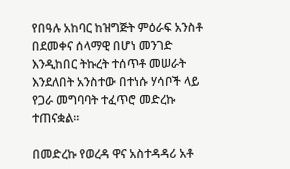የበዓሉ አከባር ከዝግጅት ምዕራፍ አንስቶ በደመቀና ሰላማዊ በሆነ መንገድ እንዲከበር ትኩረት ተሰጥቶ መሠራት እንደለበት አንስተው በተነሱ ሃሳቦች ላይ የጋራ መግባባት ተፈጥሮ መድረኩ ተጠናቋል።

በመድረኩ የወረዳ ዋና አስተዳዳሪ አቶ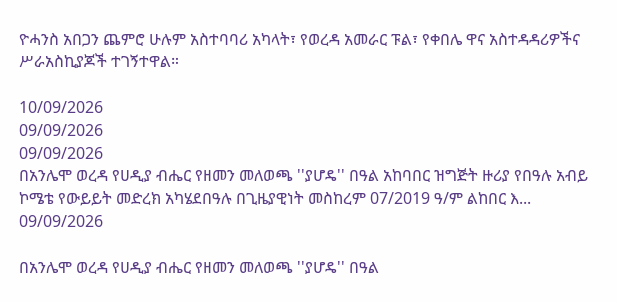ዮሓንስ አበጋን ጨምሮ ሁሉም አስተባባሪ አካላት፣ የወረዳ አመራር ፑል፣ የቀበሌ ዋና አስተዳዳሪዎችና ሥራአስኪያጆች ተገኝተዋል።

10/09/2026
09/09/2026
09/09/2026
በአንሌሞ ወረዳ የሀዲያ ብሔር የዘመን መለወጫ ''ያሆዴ'' በዓል አከባበር ዝግጅት ዙሪያ የበዓሉ አብይ ኮሜቴ የውይይት መድረክ አካሄደበዓሉ በጊዜያዊነት መስከረም 07/2019 ዓ/ም ልከበር እ...
09/09/2026

በአንሌሞ ወረዳ የሀዲያ ብሔር የዘመን መለወጫ ''ያሆዴ'' በዓል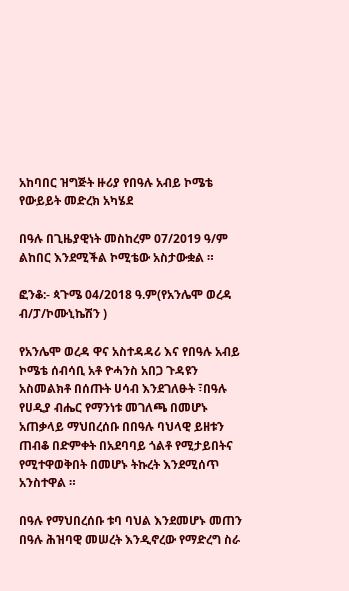አከባበር ዝግጅት ዙሪያ የበዓሉ አብይ ኮሜቴ የውይይት መድረክ አካሄደ

በዓሉ በጊዜያዊነት መስከረም 07/2019 ዓ/ም ልከበር እንደሚችል ኮሚቴው አስታውቋል ።

ፎንቆ:- ጳጉሜ 04/2018 ዓ.ም(የአንሌሞ ወረዳ ብ/ፓ/ኮሙኒኬሽን )

የአንሌሞ ወረዳ ዋና አስተዳዳሪ እና የበዓሉ አብይ ኮሜቴ ሰብሳቢ አቶ ዮሓንስ አበጋ ጉዳዩን አስመልክቶ በሰጡት ሀሳብ እንደገለፁት ፣በዓሉ የሀዲያ ብሔር የማንነቱ መገለጫ በመሆኑ አጠቃላይ ማህበረሰቡ በበዓሉ ባህላዊ ይዘቱን ጠብቆ በድምቀት በአደባባይ ጎልቶ የሚታይበትና የሚተዋወቅበት በመሆኑ ትኩረት እንደሚሰጥ አንስተዋል ።

በዓሉ የማህበረሰቡ ቱባ ባህል እንደመሆኑ መጠን በዓሉ ሕዝባዊ መሠረት እንዲኖረው የማድረግ ስራ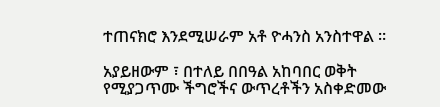ተጠናክሮ እንደሚሠራም አቶ ዮሓንስ አንስተዋል ።

አያይዘውም ፣ በተለይ በበዓል አከባበር ወቅት የሚያጋጥሙ ችግሮችና ውጥረቶችን አስቀድመው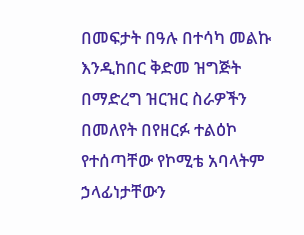በመፍታት በዓሉ በተሳካ መልኩ እንዲከበር ቅድመ ዝግጅት በማድረግ ዝርዝር ስራዎችን በመለየት በየዘርፉ ተልዕኮ የተሰጣቸው የኮሚቴ አባላትም ኃላፊነታቸውን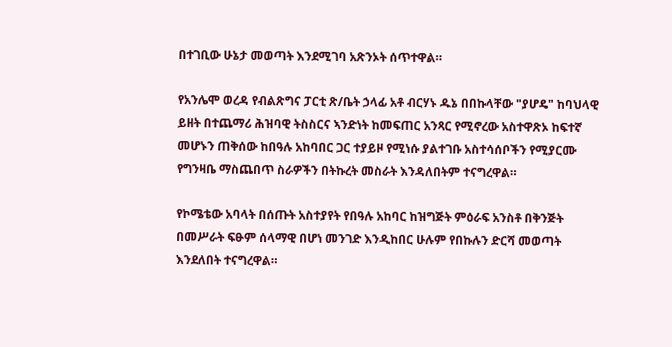በተገቢው ሁኔታ መወጣት እንደሚገባ አጽንኦት ሰጥተዋል።

የአንሌሞ ወረዳ የብልጽግና ፓርቲ ጽ/ቤት ኃላፊ አቶ ብርሃኑ ዱኔ በበኩላቸው "ያሆዴ" ከባህላዊ ይዘት በተጨማሪ ሕዝባዊ ትስስርና ኣንድነት ከመፍጠር አንጻር የሚኖረው አስተዋጽኦ ከፍተኛ መሆኑን ጠቅሰው ከበዓሉ አከባበር ጋር ተያይዞ የሚነሱ ያልተገቡ አስተሳሰቦችን የሚያርሙ የግንዛቤ ማስጨበጥ ስራዎችን በትኩረት መስራት እንዳለበትም ተናግረዋል።

የኮሜቴው አባላት በሰጡት አስተያየት የበዓሉ አከባር ከዝግጅት ምዕራፍ አንስቶ በቅንጅት በመሥራት ፍፁም ሰላማዊ በሆነ መንገድ እንዲከበር ሁሉም የበኩሉን ድርሻ መወጣት እንደለበት ተናግረዋል።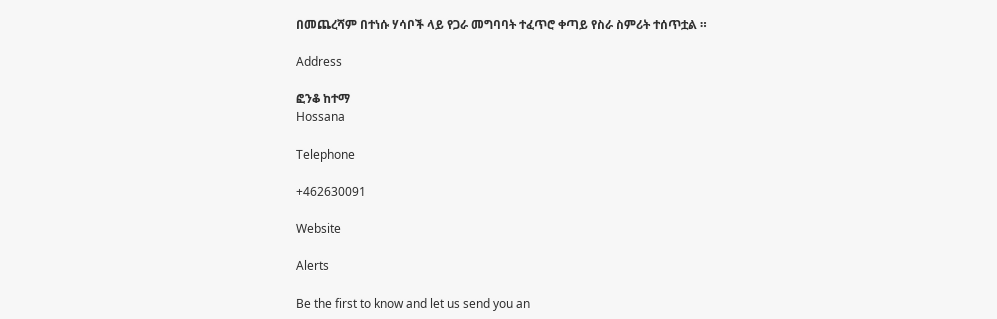በመጨረሻም በተነሱ ሃሳቦች ላይ የጋራ መግባባት ተፈጥሮ ቀጣይ የስራ ስምሪት ተሰጥቷል ።

Address

ፎንቆ ከተማ
Hossana

Telephone

+462630091

Website

Alerts

Be the first to know and let us send you an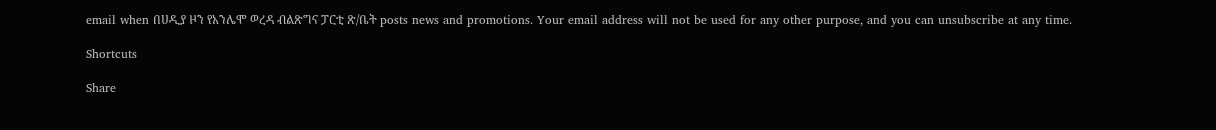email when በሀዲያ ዞን የአንሌሞ ወረዳ ብልጽግና ፓርቲ ጽ/ቤት posts news and promotions. Your email address will not be used for any other purpose, and you can unsubscribe at any time.

Shortcuts

Share